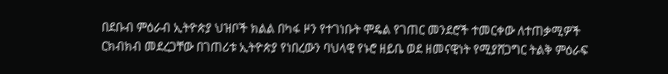በደቡብ ምዕራብ ኢትዮጵያ ህዝቦች ክልል በካፋ ዞን የተገነቡት ሞዴል የገጠር መንደሮች ተመርቀው ለተጠቃሚዎች ርክብክብ መደረጋቸው በገጠሪቱ ኢትዮጵያ የነበረውን ባህላዊ የኑሮ ዘይቤ ወደ ዘመናዊነት የሚያሸጋግር ትልቅ ምዕራፍ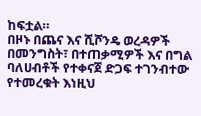ከፍቷል።
በዞኑ በጨና እና ሺሾንዴ ወረዳዎች በመንግስት፣ በተጠቃሚዎች እና በግል ባለሀብቶች የተቀናጀ ድጋፍ ተገንብተው የተመረቁት እነዚህ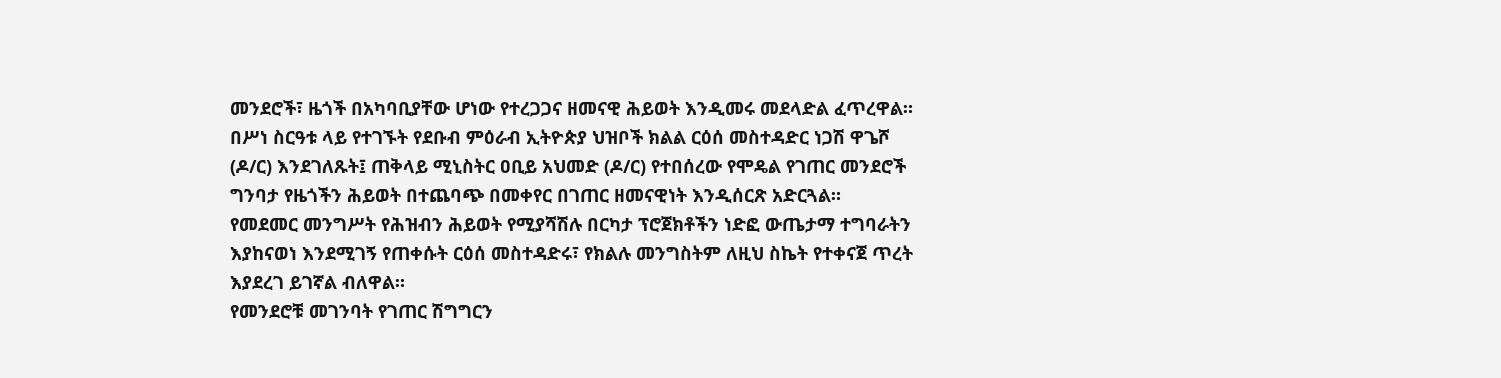መንደሮች፣ ዜጎች በአካባቢያቸው ሆነው የተረጋጋና ዘመናዊ ሕይወት እንዲመሩ መደላድል ፈጥረዋል።
በሥነ ስርዓቱ ላይ የተገኙት የደቡብ ምዕራብ ኢትዮጵያ ህዝቦች ክልል ርዕሰ መስተዳድር ነጋሽ ዋጌሾ (ዶ/ር) እንደገለጹት፤ ጠቅላይ ሚኒስትር ዐቢይ አህመድ (ዶ/ር) የተበሰረው የሞዴል የገጠር መንደሮች ግንባታ የዜጎችን ሕይወት በተጨባጭ በመቀየር በገጠር ዘመናዊነት እንዲሰርጽ አድርጓል።
የመደመር መንግሥት የሕዝብን ሕይወት የሚያሻሽሉ በርካታ ፕሮጀክቶችን ነድፎ ውጤታማ ተግባራትን እያከናወነ እንደሚገኝ የጠቀሱት ርዕሰ መስተዳድሩ፣ የክልሉ መንግስትም ለዚህ ስኬት የተቀናጀ ጥረት እያደረገ ይገኛል ብለዋል።
የመንደሮቹ መገንባት የገጠር ሽግግርን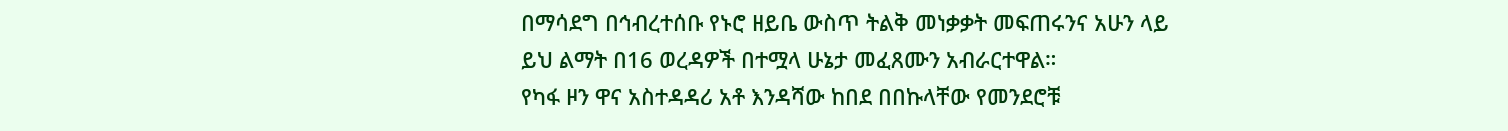በማሳደግ በኅብረተሰቡ የኑሮ ዘይቤ ውስጥ ትልቅ መነቃቃት መፍጠሩንና አሁን ላይ ይህ ልማት በ16 ወረዳዎች በተሟላ ሁኔታ መፈጸሙን አብራርተዋል።
የካፋ ዞን ዋና አስተዳዳሪ አቶ እንዳሻው ከበደ በበኩላቸው የመንደሮቹ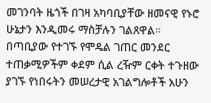መገንባት ዜጎች በገዛ አካባቢያቸው ዘመናዊ የኑሮ ሁኔታን እንዲመሩ ማስቻሉን ገልጸዋል።
በጣቢያው የተገኙ የሞዴል ገጠር መንደር ተጠቃሚዎችም ቀደም ሲል ረዥም ርቀት ተጉዘው ያገኙ የነበሩትን መሠረታዊ አገልግሎቶች አሁን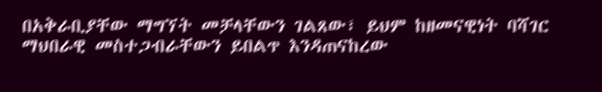በአቅራቢያቸው ማግኘት መቻላቸውን ገልጸው፣ ይህም ከዘመናዊነት ባሻገር ማህበራዊ መስተጋብራቸውን ይበልጥ እንዳጠናከረው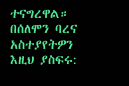ተናግረዋል።
በሰለሞን ባረና
አስተያየትዎን እዚህ ያስፍሩ: